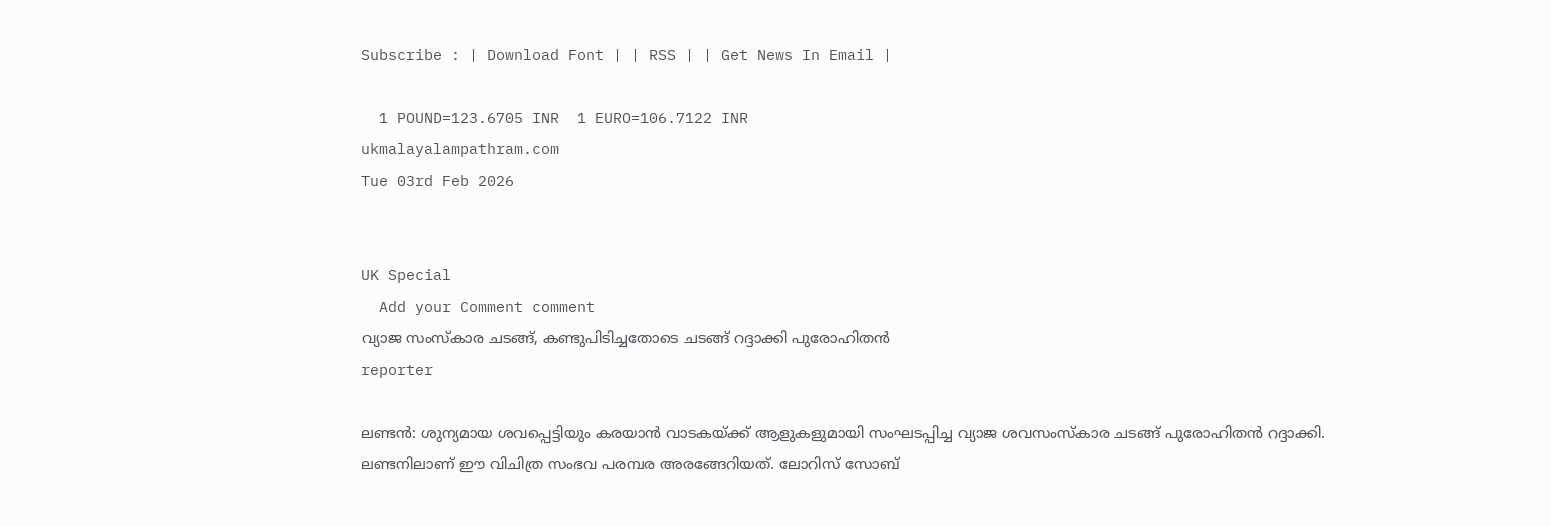Subscribe : | Download Font | | RSS | | Get News In Email |

  1 POUND=123.6705 INR  1 EURO=106.7122 INR
ukmalayalampathram.com
Tue 03rd Feb 2026


UK Special
  Add your Comment comment
വ്യാജ സംസ്‌കാര ചടങ്ങ്, കണ്ടുപിടിച്ചതോടെ ചടങ്ങ് റദ്ദാക്കി പുരോഹിതന്‍
reporter

ലണ്ടന്‍: ശുന്യമായ ശവപ്പെട്ടിയും കരയാന്‍ വാടകയ്ക്ക് ആളുകളുമായി സംഘടപ്പിച്ച വ്യാജ ശവസംസ്‌കാര ചടങ്ങ് പുരോഹിതന്‍ റദ്ദാക്കി. ലണ്ടനിലാണ് ഈ വിചിത്ര സംഭവ പരമ്പര അരങ്ങേറിയത്. ലോറിസ് സോബ്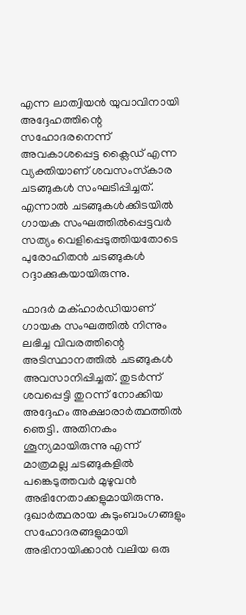എന്ന ലാത്വിയന്‍ യുവാവിനായി അദ്ദേഹത്തിന്റെ സഹോദരനെന്ന് അവകാശപ്പെട്ട ക്ലൈഡ് എന്ന വ്യക്തിയാണ് ശവസംസ്‌കാര ചടങ്ങുകള്‍ സംഘടിപ്പിച്ചത്. എന്നാല്‍ ചടങ്ങുകള്‍ക്കിടയില്‍ ഗായക സംഘത്തില്‍പ്പെട്ടവര്‍ സത്യം വെളിപ്പെടുത്തിയതോടെ പുരോഹിതന്‍ ചടങ്ങുകള്‍ റദ്ദാക്കുകയായിരുന്നു.

ഫാദര്‍ മക്ഹാര്‍ഡിയാണ് ഗായക സംഘത്തില്‍ നിന്നും ലഭിച്ച വിവരത്തിന്റെ അടിസ്ഥാനത്തില്‍ ചടങ്ങുകള്‍ അവസാനിപ്പിച്ചത്. തുടര്‍ന്ന് ശവപ്പെട്ടി തുറന്ന് നോക്കിയ അദ്ദേഹം അക്ഷാരാര്‍ത്ഥത്തില്‍ ഞെട്ടി. അതിനകം ശൂന്യമായിരുന്നു എന്ന് മാത്രമല്ല ചടങ്ങുകളില്‍ പങ്കെടുത്തവര്‍ മുഴുവന്‍ അഭിനേതാക്കളുമായിരുന്നു. ദുഖാര്‍ത്ഥരായ കുടുംബാംഗങ്ങളും സഹോദരങ്ങളുമായി അഭിനായിക്കാന്‍ വലിയ ഒരു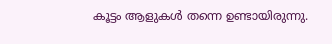കൂട്ടം ആളുകള്‍ തന്നെ ഉണ്ടായിരുന്നു.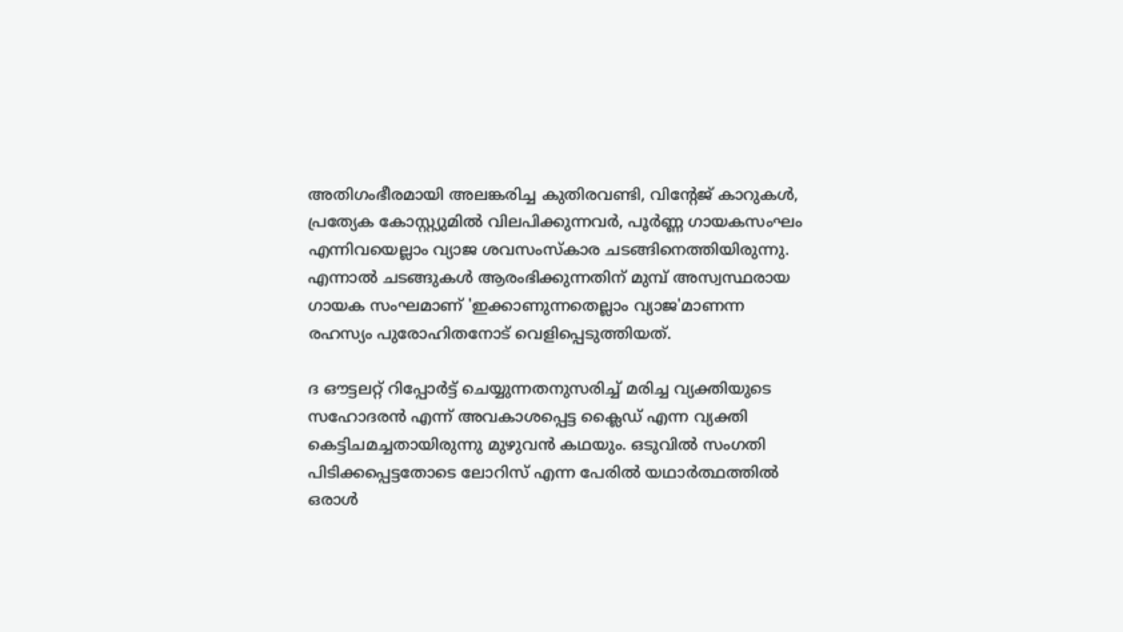അതിഗംഭീരമായി അലങ്കരിച്ച കുതിരവണ്ടി, വിന്റേജ് കാറുകള്‍, പ്രത്യേക കോസ്റ്റ്യുമില്‍ വിലപിക്കുന്നവര്‍, പൂര്‍ണ്ണ ഗായകസംഘം എന്നിവയെല്ലാം വ്യാജ ശവസംസ്‌കാര ചടങ്ങിനെത്തിയിരുന്നു. എന്നാല്‍ ചടങ്ങുകള്‍ ആരംഭിക്കുന്നതിന് മുമ്പ് അസ്വസ്ഥരായ ഗായക സംഘമാണ് 'ഇക്കാണുന്നതെല്ലാം വ്യാജ'മാണന്ന രഹസ്യം പുരോഹിതനോട് വെളിപ്പെടുത്തിയത്.

ദ ഔട്ടലറ്റ് റിപ്പോര്‍ട്ട് ചെയ്യുന്നതനുസരിച്ച് മരിച്ച വ്യക്തിയുടെ സഹോദരന്‍ എന്ന് അവകാശപ്പെട്ട ക്ലൈഡ് എന്ന വ്യക്തി കെട്ടിചമച്ചതായിരുന്നു മുഴുവന്‍ കഥയും. ഒടുവില്‍ സംഗതി പിടിക്കപ്പെട്ടതോടെ ലോറിസ് എന്ന പേരില്‍ യഥാര്‍ത്ഥത്തില്‍ ഒരാള്‍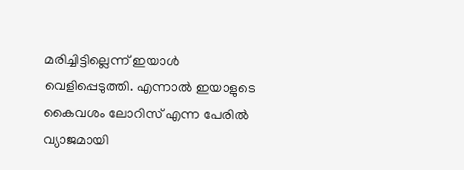മരിച്ചിട്ടില്ലെന്ന് ഇയാള്‍ വെളിപ്പെടുത്തി. എന്നാല്‍ ഇയാളുടെ കൈവശം ലോറിസ് എന്ന പേരില്‍ വ്യാജമായി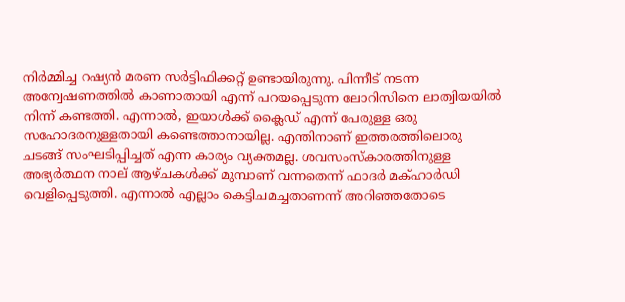നിര്‍മ്മിച്ച റഷ്യന്‍ മരണ സര്‍ട്ടിഫിക്കറ്റ് ഉണ്ടായിരുന്നു. പിന്നീട് നടന്ന അന്വേഷണത്തില്‍ കാണാതായി എന്ന് പറയപ്പെടുന്ന ലോറിസിനെ ലാത്വിയയില്‍ നിന്ന് കണ്ടത്തി. എന്നാല്‍, ഇയാള്‍ക്ക് ക്ലൈഡ് എന്ന് പേരുള്ള ഒരു സഹോദരനുള്ളതായി കണ്ടെത്താനായില്ല. എന്തിനാണ് ഇത്തരത്തിലൊരു ചടങ്ങ് സംഘടിപ്പിച്ചത് എന്ന കാര്യം വ്യക്തമല്ല. ശവസംസ്‌കാരത്തിനുള്ള അഭ്യര്‍ത്ഥന നാല് ആഴ്ചകള്‍ക്ക് മുമ്പാണ് വന്നതെന്ന് ഫാദര്‍ മക്ഹാര്‍ഡി വെളിപ്പെടുത്തി. എന്നാല്‍ എല്ലാം കെട്ടിചമച്ചതാണന്ന് അറിഞ്ഞതോടെ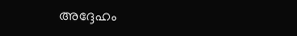അദ്ദേഹം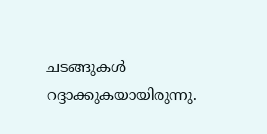ചടങ്ങുകള്‍ റദ്ദാക്കുകയായിരുന്നു.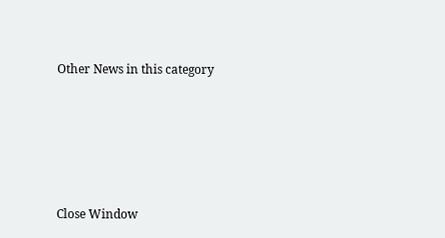Other News in this category








Close Window